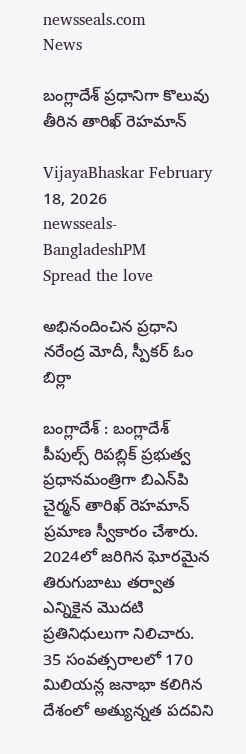newsseals.com
News

బంగ్లాదేశ్ ప్ర‌ధానిగా కొలువు తీరిన తారిఖ్ రెహ‌మాన్

VijayaBhaskar February 18, 2026
newsseals-BangladeshPM
Spread the love

అభినందించిన ప్ర‌ధాని నరేంద్ర మోదీ, స్పీక‌ర్ ఓం బిర్లా

బంగ్లాదేశ్ : బంగ్లాదేశ్ పీపుల్స్ రిపబ్లిక్ ప్రభుత్వ ప్రధానమంత్రిగా బిఎన్‌పి చైర్మన్ తారిఖ్ రెహమాన్ ప్రమాణ స్వీకారం చేశారు. 2024లో జరిగిన ఘోరమైన తిరుగుబాటు తర్వాత ఎన్నికైన మొదటి ప్రతినిధులుగా నిలిచారు. 35 సంవత్సరాలలో 170 మిలియన్ల జనాభా కలిగిన దేశంలో అత్యున్నత పదవిని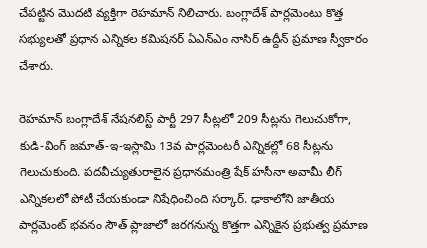చేపట్టిన మొదటి వ్య‌క్తిగా రెహమాన్ నిలిచారు. బంగ్లాదేశ్ పార్లమెంటు కొత్త సభ్యులతో ప్రధాన ఎన్నికల కమిషనర్ ఏఎన్ఎం నాసిర్ ఉద్దీన్ ప్రమాణ స్వీకారం చేశారు.

రెహమాన్ బంగ్లాదేశ్ నేషనలిస్ట్ పార్టీ 297 సీట్లలో 209 సీట్లను గెలుచుకోగా, కుడి-వింగ్ జమాత్-ఇ-ఇస్లామి 13వ పార్లమెంటరీ ఎన్నికల్లో 68 సీట్లను గెలుచుకుంది. పదవీచ్యుతురాలైన‌ ప్రధానమంత్రి షేక్ హసీనా అవామీ లీగ్ ఎన్నికలలో పోటీ చేయకుండా నిషేధించింది స‌ర్కార్. ఢాకాలోని జాతీయ పార్లమెంట్ భవనం సౌత్ ప్లాజాలో జరగనున్న కొత్తగా ఎన్నికైన ప్రభుత్వ ప్రమాణ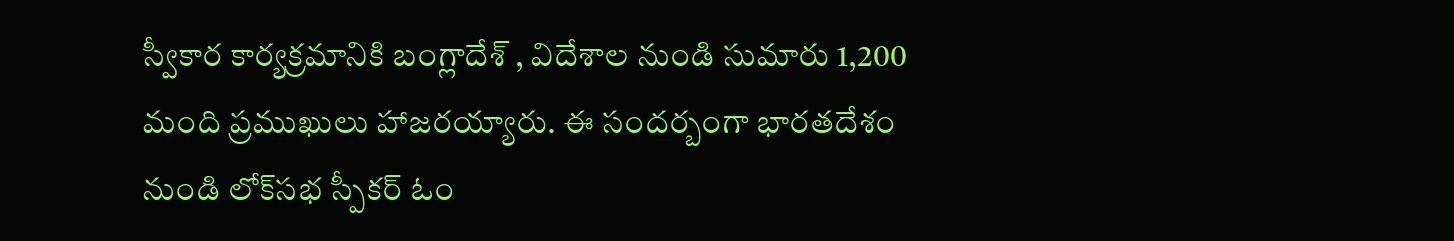స్వీకార కార్యక్రమానికి బంగ్లాదేశ్ , విదేశాల నుండి సుమారు 1,200 మంది ప్రముఖులు హాజరయ్యారు. ఈ సంద‌ర్బంగా భారతదేశం నుండి లోక్‌సభ స్పీకర్ ఓం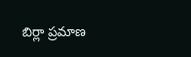బిర్లా ప్రమాణ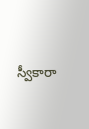స్వీకారా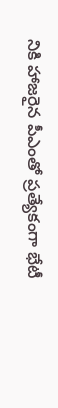నికి హాజ‌రైన పీఎంతో ప్ర‌త్యేకంగా భేటీ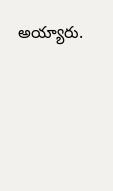అయ్యారు.